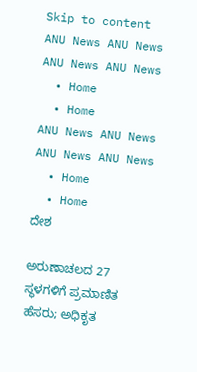Skip to content
ANU News ANU News
ANU News ANU News
  • Home
  • Home
ANU News ANU News
ANU News ANU News
  • Home
  • Home
ದೇಶ

ಅರುಣಾಚಲದ 27 ಸ್ಥಳಗಳಿಗೆ ಪ್ರಮಾಣಿತ ಹೆಸರು; ಅಧಿಕೃತ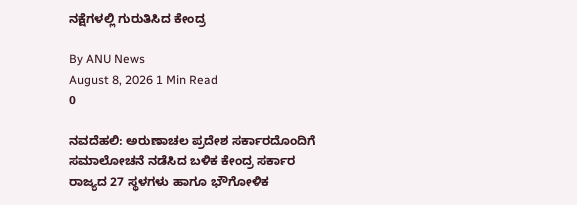ನಕ್ಷೆಗಳಲ್ಲಿ ಗುರುತಿಸಿದ ಕೇಂದ್ರ

By ANU News
August 8, 2026 1 Min Read
0

ನವದೆಹಲಿ: ಅರುಣಾಚಲ ಪ್ರದೇಶ ಸರ್ಕಾರದೊಂದಿಗೆ ಸಮಾಲೋಚನೆ ನಡೆಸಿದ ಬಳಿಕ ಕೇಂದ್ರ ಸರ್ಕಾರ ರಾಜ್ಯದ 27 ಸ್ಥಳಗಳು ಹಾಗೂ ಭೌಗೋಳಿಕ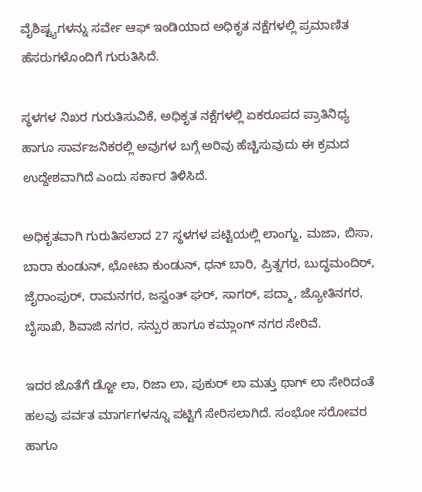ವೈಶಿಷ್ಟ್ಯಗಳನ್ನು ಸರ್ವೇ ಆಫ್ ಇಂಡಿಯಾದ ಅಧಿಕೃತ ನಕ್ಷೆಗಳಲ್ಲಿ ಪ್ರಮಾಣಿತ ಹೆಸರುಗಳೊಂದಿಗೆ ಗುರುತಿಸಿದೆ.

ಸ್ಥಳಗಳ ನಿಖರ ಗುರುತಿಸುವಿಕೆ, ಅಧಿಕೃತ ನಕ್ಷೆಗಳಲ್ಲಿ ಏಕರೂಪದ ಪ್ರಾತಿನಿಧ್ಯ ಹಾಗೂ ಸಾರ್ವಜನಿಕರಲ್ಲಿ ಅವುಗಳ ಬಗ್ಗೆ ಅರಿವು ಹೆಚ್ಚಿಸುವುದು ಈ ಕ್ರಮದ ಉದ್ದೇಶವಾಗಿದೆ ಎಂದು ಸರ್ಕಾರ ತಿಳಿಸಿದೆ.

ಅಧಿಕೃತವಾಗಿ ಗುರುತಿಸಲಾದ 27 ಸ್ಥಳಗಳ ಪಟ್ಟಿಯಲ್ಲಿ ಲಾಂಗ್ಜು, ಮಜಾ, ಬಿಸಾ, ಬಾರಾ ಕುಂಡುನ್, ಛೋಟಾ ಕುಂಡುನ್, ಧನ್ ಬಾರಿ, ಪ್ರಿತ್ನಗರ, ಬುದ್ಧಮಂದಿರ್, ಜೈರಾಂಪುರ್, ರಾಮನಗರ, ಜಸ್ವಂತ್ ಘರ್, ಸಾಗರ್, ಪದ್ಮಾ, ಜ್ಯೋತಿನಗರ, ಬೈಸಾಖಿ, ಶಿವಾಜಿ ನಗರ, ಸನ್ಪುರ ಹಾಗೂ ಕಮ್ಲಾಂಗ್ ನಗರ ಸೇರಿವೆ.

ಇದರ ಜೊತೆಗೆ ಡ್ಜೋ ಲಾ, ರಿಜಾ ಲಾ, ಪುಕುರ್ ಲಾ ಮತ್ತು ಥಾಗ್ ಲಾ ಸೇರಿದಂತೆ ಹಲವು ಪರ್ವತ ಮಾರ್ಗಗಳನ್ನೂ ಪಟ್ಟಿಗೆ ಸೇರಿಸಲಾಗಿದೆ. ಸಂಭೋ ಸರೋವರ ಹಾಗೂ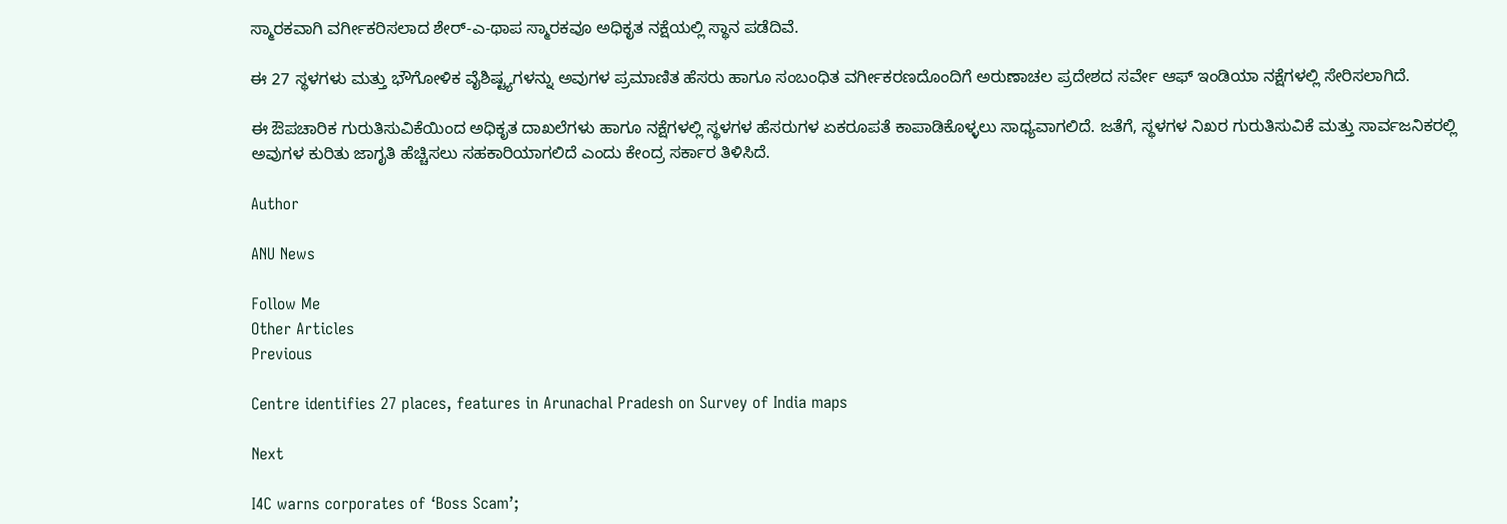ಸ್ಮಾರಕವಾಗಿ ವರ್ಗೀಕರಿಸಲಾದ ಶೇರ್-ಎ-ಥಾಪ ಸ್ಮಾರಕವೂ ಅಧಿಕೃತ ನಕ್ಷೆಯಲ್ಲಿ ಸ್ಥಾನ ಪಡೆದಿವೆ.

ಈ 27 ಸ್ಥಳಗಳು ಮತ್ತು ಭೌಗೋಳಿಕ ವೈಶಿಷ್ಟ್ಯಗಳನ್ನು ಅವುಗಳ ಪ್ರಮಾಣಿತ ಹೆಸರು ಹಾಗೂ ಸಂಬಂಧಿತ ವರ್ಗೀಕರಣದೊಂದಿಗೆ ಅರುಣಾಚಲ ಪ್ರದೇಶದ ಸರ್ವೇ ಆಫ್ ಇಂಡಿಯಾ ನಕ್ಷೆಗಳಲ್ಲಿ ಸೇರಿಸಲಾಗಿದೆ.

ಈ ಔಪಚಾರಿಕ ಗುರುತಿಸುವಿಕೆಯಿಂದ ಅಧಿಕೃತ ದಾಖಲೆಗಳು ಹಾಗೂ ನಕ್ಷೆಗಳಲ್ಲಿ ಸ್ಥಳಗಳ ಹೆಸರುಗಳ ಏಕರೂಪತೆ ಕಾಪಾಡಿಕೊಳ್ಳಲು ಸಾಧ್ಯವಾಗಲಿದೆ. ಜತೆಗೆ, ಸ್ಥಳಗಳ ನಿಖರ ಗುರುತಿಸುವಿಕೆ ಮತ್ತು ಸಾರ್ವಜನಿಕರಲ್ಲಿ ಅವುಗಳ ಕುರಿತು ಜಾಗೃತಿ ಹೆಚ್ಚಿಸಲು ಸಹಕಾರಿಯಾಗಲಿದೆ ಎಂದು ಕೇಂದ್ರ ಸರ್ಕಾರ ತಿಳಿಸಿದೆ.

Author

ANU News

Follow Me
Other Articles
Previous

Centre identifies 27 places, features in Arunachal Pradesh on Survey of India maps

Next

I4C warns corporates of ‘Boss Scam’;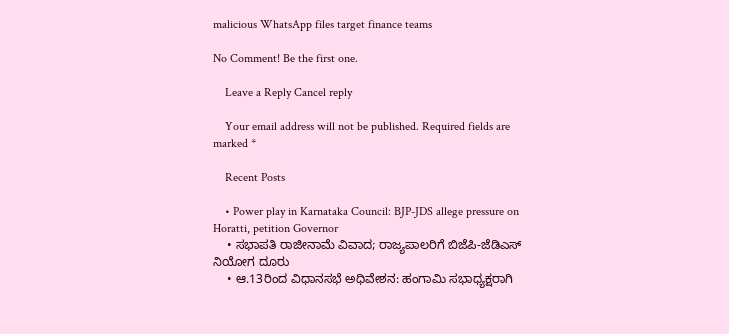malicious WhatsApp files target finance teams

No Comment! Be the first one.

    Leave a Reply Cancel reply

    Your email address will not be published. Required fields are marked *

    Recent Posts

    • Power play in Karnataka Council: BJP-JDS allege pressure on Horatti, petition Governor
    • ಸಭಾಪತಿ ರಾಜೀನಾಮೆ ವಿವಾದ; ರಾಜ್ಯಪಾಲರಿಗೆ ಬಿಜೆಪಿ-ಜೆಡಿಎಸ್ ನಿಯೋಗ ದೂರು
    • ಆ.13ರಿಂದ ವಿಧಾನಸಭೆ ಅಧಿವೇಶನ: ಹಂಗಾಮಿ ಸಭಾಧ್ಯಕ್ಷರಾಗಿ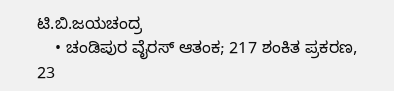ಟಿ.ಬಿ.ಜಯಚಂದ್ರ
    • ಚಂಡಿಪುರ ವೈರಸ್ ಆತಂಕ; 217 ಶಂಕಿತ ಪ್ರಕರಣ, 23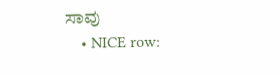ಸಾವು
    • NICE row: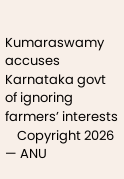Kumaraswamy accuses Karnataka govt of ignoring farmers’ interests
    Copyright 2026 — ANU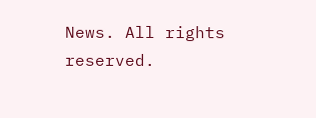News. All rights reserved.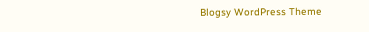Blogsy WordPress Theme